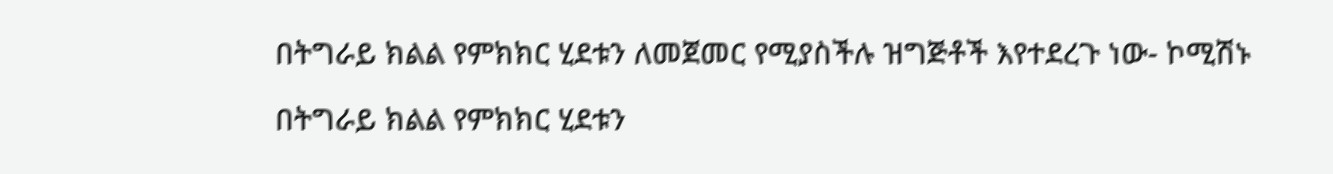በትግራይ ክልል የምክክር ሂደቱን ለመጀመር የሚያስችሉ ዝግጅቶች እየተደረጉ ነው- ኮሚሽኑ

በትግራይ ክልል የምክክር ሂደቱን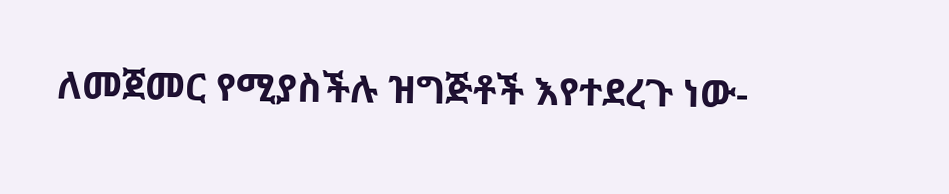ለመጀመር የሚያስችሉ ዝግጅቶች እየተደረጉ ነው-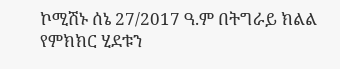ኮሚሽኑ ሰኔ 27/2017 ዓ.ም በትግራይ ክልል የምክክር ሂደቱን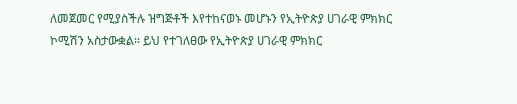ለመጀመር የሚያስችሉ ዝግጅቶች እየተከናወኑ መሆኑን የኢትዮጵያ ሀገራዊ ምክክር ኮሚሽን አስታውቋል፡፡ ይህ የተገለፀው የኢትዮጵያ ሀገራዊ ምክክር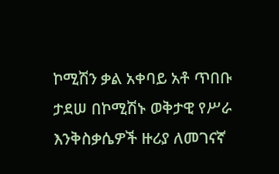ኮሚሽን ቃል አቀባይ አቶ ጥበቡ ታደሠ በኮሚሽኑ ወቅታዊ የሥራ እንቅስቃሴዎች ዙሪያ ለመገናኛ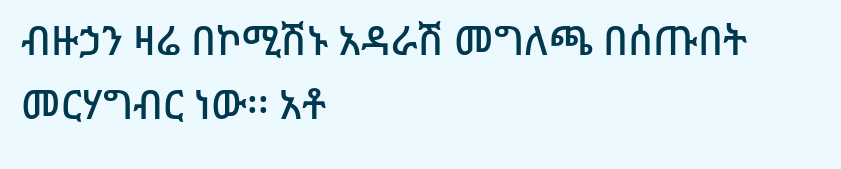ብዙኃን ዛሬ በኮሚሽኑ አዳራሽ መግለጫ በሰጡበት መርሃግብር ነው፡፡ አቶ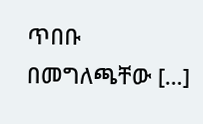ጥበቡ በመግለጫቸው […]